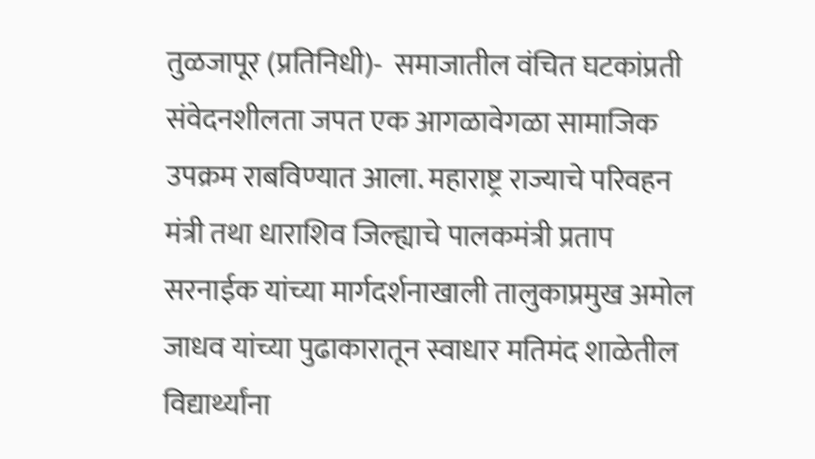तुळजापूर (प्रतिनिधी)-  समाजातील वंचित घटकांप्रती संवेदनशीलता जपत एक आगळावेगळा सामाजिक उपक्रम राबविण्यात आला. महाराष्ट्र राज्याचे परिवहन मंत्री तथा धाराशिव जिल्ह्याचे पालकमंत्री प्रताप सरनाईक यांच्या मार्गदर्शनाखाली तालुकाप्रमुख अमोल जाधव यांच्या पुढाकारातून स्वाधार मतिमंद शाळेतील विद्यार्थ्यांना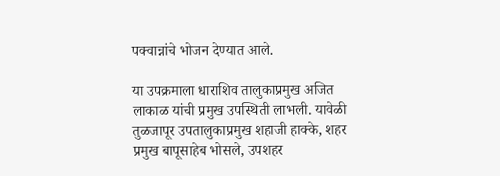पक्वान्नांचे भोजन देण्यात आले.

या उपक्रमाला धाराशिव तालुकाप्रमुख अजित लाकाळ यांची प्रमुख उपस्थिती लाभली. यावेळी तुळजापूर उपतालुकाप्रमुख शहाजी हाक्के, शहर प्रमुख बापूसाहेब भोसले, उपशहर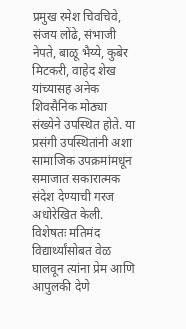प्रमुख रमेश चिवचिवे, संजय लोंढे, संभाजी नेपते, बाळू भैय्ये, कुबेर मिटकरी, वाहेद शेख यांच्यासह अनेक शिवसैनिक मोठ्या संख्येने उपस्थित होते. या प्रसंगी उपस्थितांनी अशा सामाजिक उपक्रमांमधून समाजात सकारात्मक संदेश देण्याची गरज अधोरेखित केली. विशेषतः मतिमंद विद्यार्थ्यांसोबत वेळ घालवून त्यांना प्रेम आणि आपुलकी देणे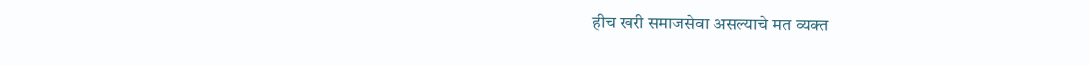हीच खरी समाजसेवा असल्याचे मत व्यक्त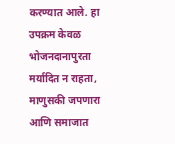करण्यात आले. हा उपक्रम केवळ भोजनदानापुरता मर्यादित न राहता, माणुसकी जपणारा आणि समाजात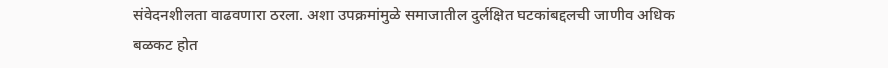संवेदनशीलता वाढवणारा ठरला. अशा उपक्रमांमुळे समाजातील दुर्लक्षित घटकांबद्दलची जाणीव अधिक बळकट होत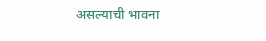असल्याची भावना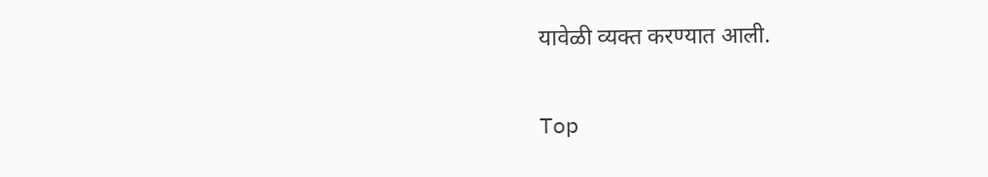यावेळी व्यक्त करण्यात आली.


Top